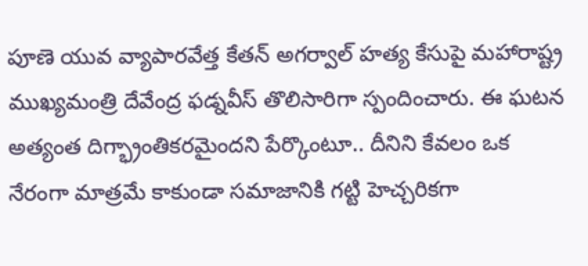పూణె యువ వ్యాపారవేత్త కేతన్ అగర్వాల్ హత్య కేసుపై మహారాష్ట్ర ముఖ్యమంత్రి దేవేంద్ర ఫడ్నవీస్ తొలిసారిగా స్పందించారు. ఈ ఘటన అత్యంత దిగ్భ్రాంతికరమైందని పేర్కొంటూ.. దీనిని కేవలం ఒక నేరంగా మాత్రమే కాకుండా సమాజానికి గట్టి హెచ్చరికగా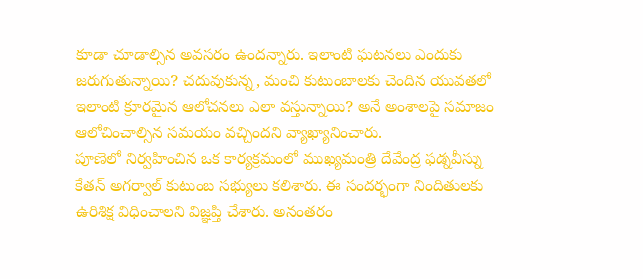కూడా చూడాల్సిన అవసరం ఉందన్నారు. ఇలాంటి ఘటనలు ఎందుకు జరుగుతున్నాయి? చదువుకున్న, మంచి కుటుంబాలకు చెందిన యువతలో ఇలాంటి క్రూరమైన ఆలోచనలు ఎలా వస్తున్నాయి? అనే అంశాలపై సమాజం ఆలోచించాల్సిన సమయం వచ్చిందని వ్యాఖ్యానించారు.
పూణెలో నిర్వహించిన ఒక కార్యక్రమంలో ముఖ్యమంత్రి దేవేంద్ర ఫడ్నవీస్ను కేతన్ అగర్వాల్ కుటుంబ సభ్యులు కలిశారు. ఈ సందర్భంగా నిందితులకు ఉరిశిక్ష విధించాలని విజ్ఞప్తి చేశారు. అనంతరం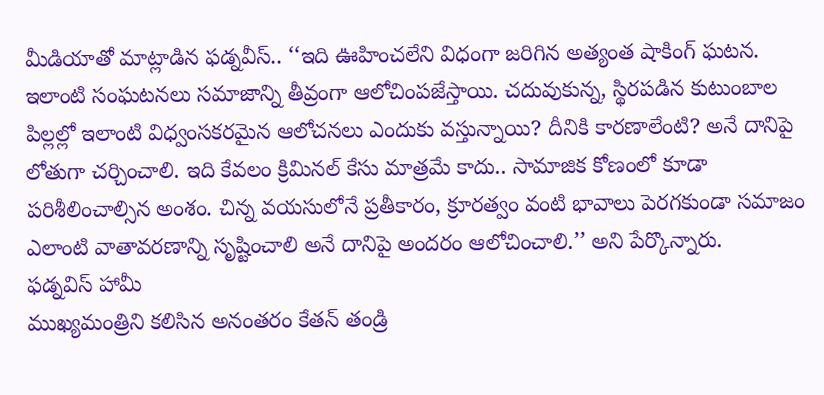మీడియాతో మాట్లాడిన ఫడ్నవీస్.. ‘‘ఇది ఊహించలేని విధంగా జరిగిన అత్యంత షాకింగ్ ఘటన. ఇలాంటి సంఘటనలు సమాజాన్ని తీవ్రంగా ఆలోచింపజేస్తాయి. చదువుకున్న, స్థిరపడిన కుటుంబాల పిల్లల్లో ఇలాంటి విధ్వంసకరమైన ఆలోచనలు ఎందుకు వస్తున్నాయి? దీనికి కారణాలేంటి? అనే దానిపై లోతుగా చర్చించాలి. ఇది కేవలం క్రిమినల్ కేసు మాత్రమే కాదు.. సామాజిక కోణంలో కూడా పరిశీలించాల్సిన అంశం. చిన్న వయసులోనే ప్రతీకారం, క్రూరత్వం వంటి భావాలు పెరగకుండా సమాజం ఎలాంటి వాతావరణాన్ని సృష్టించాలి అనే దానిపై అందరం ఆలోచించాలి.’’ అని పేర్కొన్నారు.
ఫడ్నవిస్ హామీ
ముఖ్యమంత్రిని కలిసిన అనంతరం కేతన్ తండ్రి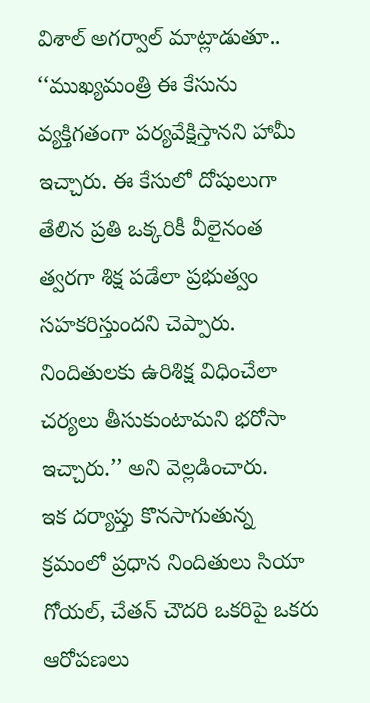విశాల్ అగర్వాల్ మాట్లాడుతూ.. ‘‘ముఖ్యమంత్రి ఈ కేసును వ్యక్తిగతంగా పర్యవేక్షిస్తానని హామీ ఇచ్చారు. ఈ కేసులో దోషులుగా తేలిన ప్రతి ఒక్కరికీ వీలైనంత త్వరగా శిక్ష పడేలా ప్రభుత్వం సహకరిస్తుందని చెప్పారు. నిందితులకు ఉరిశిక్ష విధించేలా చర్యలు తీసుకుంటామని భరోసా ఇచ్చారు.’’ అని వెల్లడించారు.
ఇక దర్యాప్తు కొనసాగుతున్న క్రమంలో ప్రధాన నిందితులు సియా గోయల్, చేతన్ చౌదరి ఒకరిపై ఒకరు ఆరోపణలు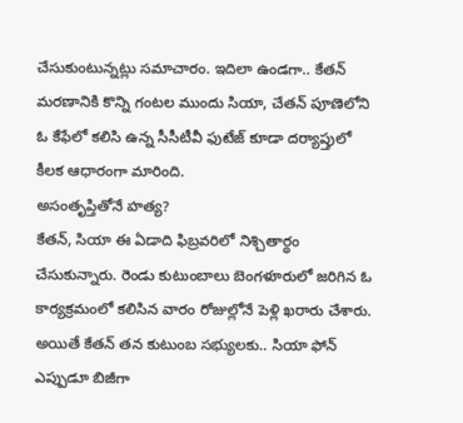చేసుకుంటున్నట్లు సమాచారం. ఇదిలా ఉండగా.. కేతన్ మరణానికి కొన్ని గంటల ముందు సియా, చేతన్ పూణెలోని ఓ కేఫేలో కలిసి ఉన్న సీసీటీవీ ఫుటేజ్ కూడా దర్యాప్తులో కీలక ఆధారంగా మారింది.
అసంతృప్తితోనే హత్య?
కేతన్, సియా ఈ ఏడాది ఫిబ్రవరిలో నిశ్చితార్థం చేసుకున్నారు. రెండు కుటుంబాలు బెంగళూరులో జరిగిన ఓ కార్యక్రమంలో కలిసిన వారం రోజుల్లోనే పెళ్లి ఖరారు చేశారు. అయితే కేతన్ తన కుటుంబ సభ్యులకు.. సియా ఫోన్ ఎప్పుడూ బిజీగా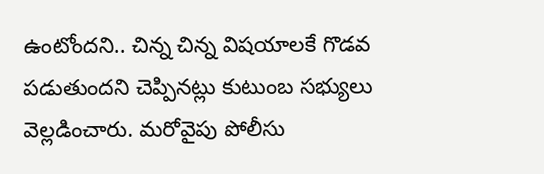ఉంటోందని.. చిన్న చిన్న విషయాలకే గొడవ పడుతుందని చెప్పినట్లు కుటుంబ సభ్యులు వెల్లడించారు. మరోవైపు పోలీసు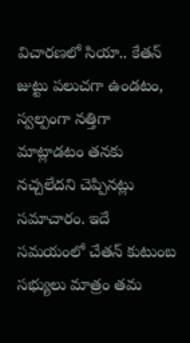విచారణలో సియా.. కేతన్ జుట్టు పలుచగా ఉండటం, స్వల్పంగా నత్తిగా మాట్లాడటం తనకు నచ్చలేదని చెప్పినట్లు సమాచారం. ఇదే సమయంలో చేతన్ కుటుంబ సభ్యులు మాత్రం తమ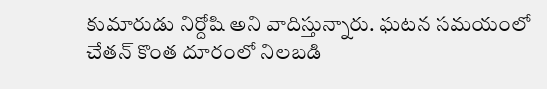కుమారుడు నిర్దోషి అని వాదిస్తున్నారు. ఘటన సమయంలో చేతన్ కొంత దూరంలో నిలబడి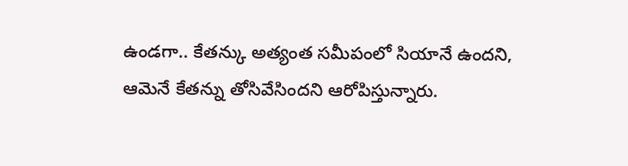ఉండగా.. కేతన్కు అత్యంత సమీపంలో సియానే ఉందని, ఆమెనే కేతన్ను తోసివేసిందని ఆరోపిస్తున్నారు.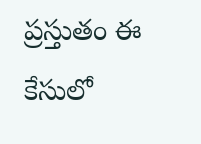ప్రస్తుతం ఈ కేసులో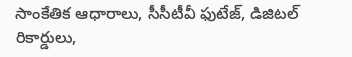సాంకేతిక ఆధారాలు, సీసీటీవీ ఫుటేజ్, డిజిటల్ రికార్డులు,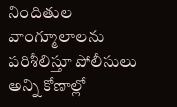నిందితుల వాంగ్మూలాలను పరిశీలిస్తూ పోలీసులు అన్ని కోణాల్లో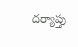దర్యాప్తు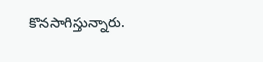కొనసాగిస్తున్నారు.